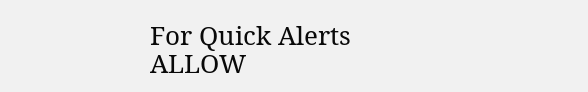For Quick Alerts
ALLOW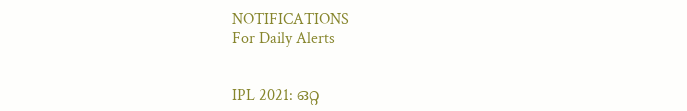NOTIFICATIONS
For Daily Alerts


IPL 2021: ഒറ്റ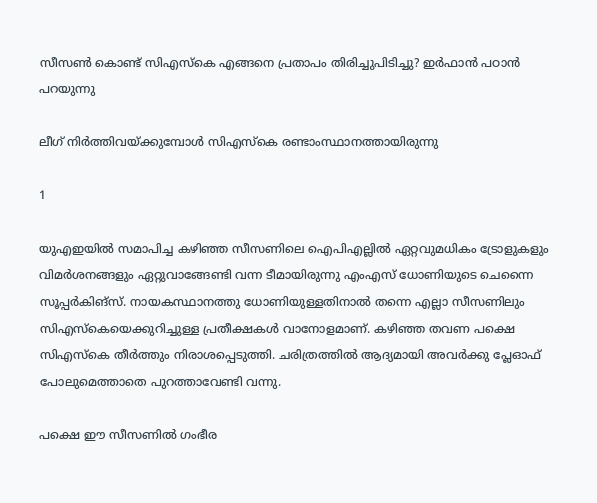സീസണ്‍ കൊണ്ട് സിഎസ്‌കെ എങ്ങനെ പ്രതാപം തിരിച്ചുപിടിച്ചു? ഇര്‍ഫാന്‍ പഠാന്‍ പറയുന്നു

ലീഗ് നിര്‍ത്തിവയ്ക്കുമ്പോള്‍ സിഎസ്‌കെ രണ്ടാംസ്ഥാനത്തായിരുന്നു

1

യുഎഇയില്‍ സമാപിച്ച കഴിഞ്ഞ സീസണിലെ ഐപിഎല്ലില്‍ ഏറ്റവുമധികം ട്രോളുകളും വിമര്‍ശനങ്ങളും ഏറ്റുവാങ്ങേണ്ടി വന്ന ടീമായിരുന്നു എംഎസ് ധോണിയുടെ ചെന്നൈ സൂപ്പര്‍കിങ്‌സ്. നായകസ്ഥാനത്തു ധോണിയുള്ളതിനാല്‍ തന്നെ എല്ലാ സീസണിലും സിഎസ്‌കെയെക്കുറിച്ചുള്ള പ്രതീക്ഷകള്‍ വാനോളമാണ്. കഴിഞ്ഞ തവണ പക്ഷെ സിഎസ്‌കെ തീര്‍ത്തും നിരാശപ്പെടുത്തി. ചരിത്രത്തില്‍ ആദ്യമായി അവര്‍ക്കു പ്ലേഓഫ് പോലുമെത്താതെ പുറത്താവേണ്ടി വന്നു.

പക്ഷെ ഈ സീസണില്‍ ഗംഭീര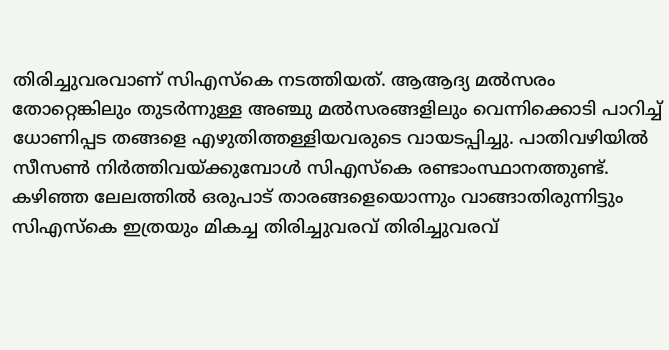തിരിച്ചുവരവാണ് സിഎസ്‌കെ നടത്തിയത്. ആആദ്യ മല്‍സരം തോറ്റെങ്കിലും തുടര്‍ന്നുള്ള അഞ്ചു മല്‍സരങ്ങളിലും വെന്നിക്കൊടി പാറിച്ച് ധോണിപ്പട തങ്ങളെ എഴുതിത്തള്ളിയവരുടെ വായടപ്പിച്ചു. പാതിവഴിയില്‍ സീസണ്‍ നിര്‍ത്തിവയ്ക്കുമ്പോള്‍ സിഎസ്‌കെ രണ്ടാംസ്ഥാനത്തുണ്ട്. കഴിഞ്ഞ ലേലത്തില്‍ ഒരുപാട് താരങ്ങളെയൊന്നും വാങ്ങാതിരുന്നിട്ടും സിഎസ്‌കെ ഇത്രയും മികച്ച തിരിച്ചുവരവ് തിരിച്ചുവരവ്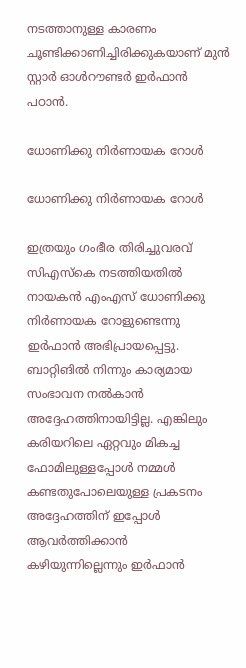നടത്താനുള്ള കാരണം ചൂണ്ടിക്കാണിച്ചിരിക്കുകയാണ് മുന്‍ സ്റ്റാര്‍ ഓള്‍റൗണ്ടര്‍ ഇര്‍ഫാന്‍ പഠാന്‍.

ധോണിക്കു നിര്‍ണായക റോള്‍

ധോണിക്കു നിര്‍ണായക റോള്‍

ഇത്രയും ഗംഭീര തിരിച്ചുവരവ് സിഎസ്‌കെ നടത്തിയതില്‍ നായകന്‍ എംഎസ് ധോണിക്കു നിര്‍ണായക റോളുണ്ടെന്നു ഇര്‍ഫാന്‍ അഭിപ്രായപ്പെട്ടു. ബാറ്റിങില്‍ നിന്നും കാര്യമായ സംഭാവന നല്‍കാന്‍ അദ്ദേഹത്തിനായിട്ടില്ല. എങ്കിലും കരിയറിലെ ഏറ്റവും മികച്ച ഫോമിലുള്ളപ്പോള്‍ നമ്മള്‍ കണ്ടതുപോലെയുള്ള പ്രകടനം അദ്ദേഹത്തിന് ഇപ്പോള്‍ ആവര്‍ത്തിക്കാന്‍ കഴിയുന്നില്ലെന്നും ഇര്‍ഫാന്‍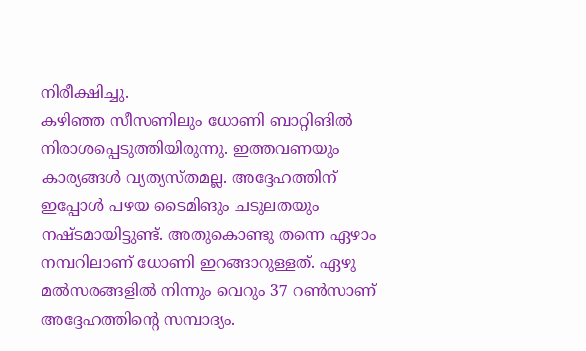നിരീക്ഷിച്ചു.
കഴിഞ്ഞ സീസണിലും ധോണി ബാറ്റിങില്‍ നിരാശപ്പെടുത്തിയിരുന്നു. ഇത്തവണയും കാര്യങ്ങള്‍ വ്യത്യസ്തമല്ല. അദ്ദേഹത്തിന് ഇപ്പോള്‍ പഴയ ടൈമിങും ചടുലതയും നഷ്ടമായിട്ടുണ്ട്. അതുകൊണ്ടു തന്നെ ഏഴാം നമ്പറിലാണ് ധോണി ഇറങ്ങാറുള്ളത്. ഏഴു മല്‍സരങ്ങളില്‍ നിന്നും വെറും 37 റണ്‍സാണ് അദ്ദേഹത്തിന്റെ സമ്പാദ്യം.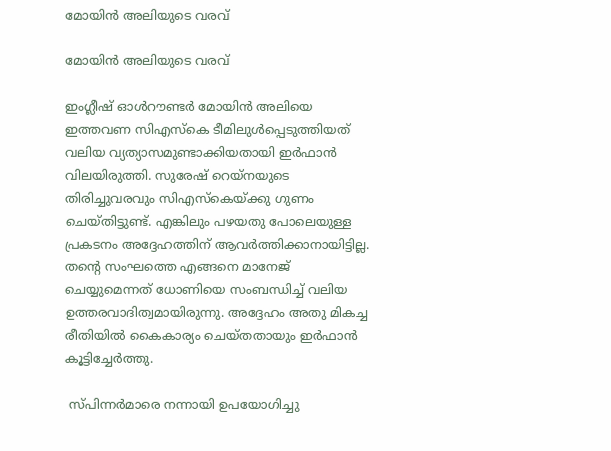മോയിന്‍ അലിയുടെ വരവ്

മോയിന്‍ അലിയുടെ വരവ്

ഇംഗ്ലീഷ് ഓള്‍റൗണ്ടര്‍ മോയിന്‍ അലിയെ ഇത്തവണ സിഎസ്‌കെ ടീമിലുള്‍പ്പെടുത്തിയത് വലിയ വ്യത്യാസമുണ്ടാക്കിയതായി ഇര്‍ഫാന്‍ വിലയിരുത്തി. സുരേഷ് റെയ്‌നയുടെ തിരിച്ചുവരവും സിഎസ്‌കെയ്ക്കു ഗുണം ചെയ്തിട്ടുണ്ട്. എങ്കിലും പഴയതു പോലെയുള്ള പ്രകടനം അദ്ദേഹത്തിന് ആവര്‍ത്തിക്കാനായിട്ടില്ല.
തന്റെ സംഘത്തെ എങ്ങനെ മാനേജ് ചെയ്യുമെന്നത് ധോണിയെ സംബന്ധിച്ച് വലിയ ഉത്തരവാദിത്വമായിരുന്നു. അദ്ദേഹം അതു മികച്ച രീതിയില്‍ കൈകാര്യം ചെയ്തതായും ഇര്‍ഫാന്‍ കൂട്ടിച്ചേര്‍ത്തു.

 സ്പിന്നര്‍മാരെ നന്നായി ഉപയോഗിച്ചു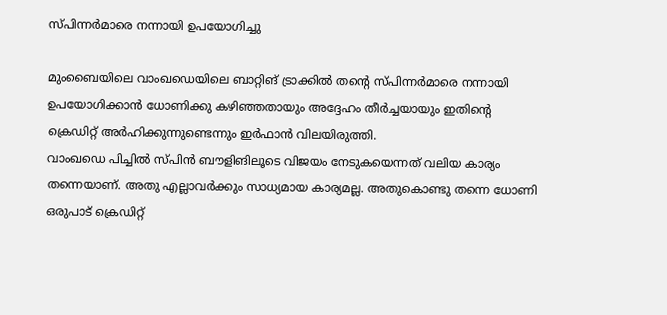സ്പിന്നര്‍മാരെ നന്നായി ഉപയോഗിച്ചു

മുംബൈയിലെ വാംഖഡെയിലെ ബാറ്റിങ് ട്രാക്കില്‍ തന്റെ സ്പിന്നര്‍മാരെ നന്നായി ഉപയോഗിക്കാന്‍ ധോണിക്കു കഴിഞ്ഞതായും അദ്ദേഹം തീര്‍ച്ചയായും ഇതിന്റെ ക്രെഡിറ്റ് അര്‍ഹിക്കുന്നുണ്ടെന്നും ഇര്‍ഫാന്‍ വിലയിരുത്തി.
വാംഖഡെ പിച്ചില്‍ സ്പിന്‍ ബൗളിങിലൂടെ വിജയം നേടുകയെന്നത് വലിയ കാര്യം തന്നെയാണ്. അതു എല്ലാവര്‍ക്കും സാധ്യമായ കാര്യമല്ല. അതുകൊണ്ടു തന്നെ ധോണി ഒരുപാട് ക്രെഡിറ്റ്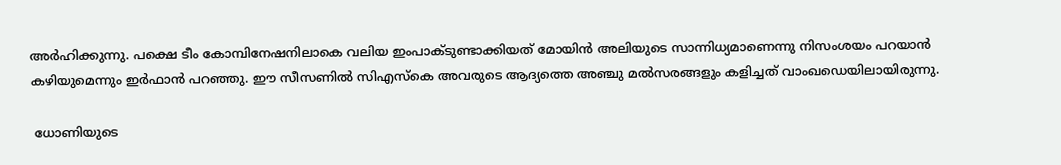അര്‍ഹിക്കുന്നു. പക്ഷെ ടീം കോമ്പിനേഷനിലാകെ വലിയ ഇംപാക്ടുണ്ടാക്കിയത് മോയിന്‍ അലിയുടെ സാന്നിധ്യമാണെന്നു നിസംശയം പറയാന്‍ കഴിയുമെന്നും ഇര്‍ഫാന്‍ പറഞ്ഞു. ഈ സീസണില്‍ സിഎസ്‌കെ അവരുടെ ആദ്യത്തെ അഞ്ചു മല്‍സരങ്ങളും കളിച്ചത് വാംഖഡെയിലായിരുന്നു.

 ധോണിയുടെ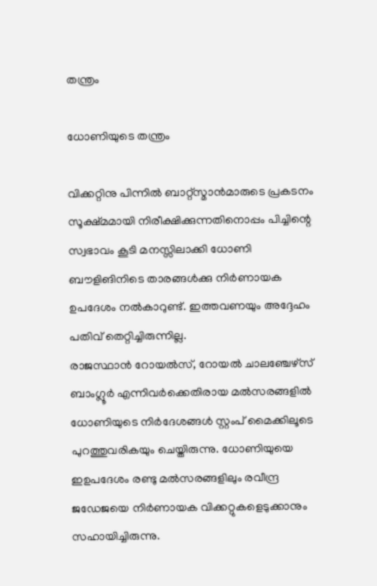തന്ത്രം

ധോണിയുടെ തന്ത്രം

വിക്കറ്റിനു പിന്നില്‍ ബാറ്റ്‌സ്മാന്‍മാരുടെ പ്രകടനം സൂക്ഷ്മമായി നിരീക്ഷിക്കുന്നതിനൊപ്പം പിച്ചിന്റെ സ്വഭാവം കൂടി മനസ്സിലാക്കി ധോണി ബൗളിങിനിടെ താരങ്ങള്‍ക്കു നിര്‍ണായക ഉപദേശം നല്‍കാറുണ്ട്. ഇത്തവണയും അദ്ദേഹം പതിവ് തെറ്റിച്ചിരുന്നില്ല.
രാജസ്ഥാന്‍ റോയല്‍സ്, റോയല്‍ ചാലഞ്ചേഴ്‌സ് ബാംഗ്ലൂര്‍ എന്നിവര്‍ക്കെതിരായ മല്‍സരങ്ങളില്‍ ധോണിയുടെ നിര്‍ദേശങ്ങള്‍ സ്റ്റംപ് മൈക്കിലൂടെ പുറത്തുവരികയും ചെയ്തിരുന്നു. ധോണിയുയെ ഇഉപദേശം രണ്ടു മല്‍സരങ്ങളിലും രവീന്ദ്ര ജഡേജയെ നിര്‍ണായക വിക്കറ്റുകളെടുക്കാനും സഹായിച്ചിരുന്നു.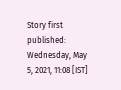Story first published: Wednesday, May 5, 2021, 11:08 [IST]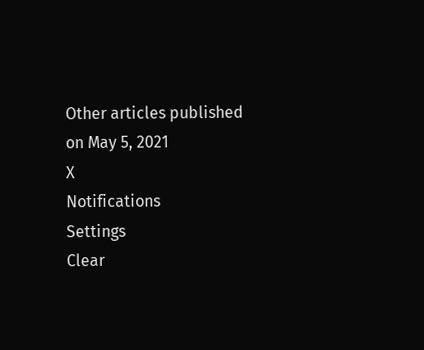Other articles published on May 5, 2021
X
Notifications
Settings
Clear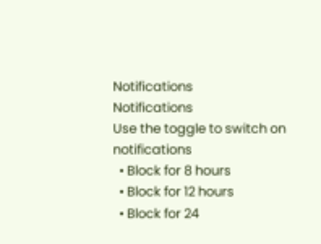Notifications
Notifications
Use the toggle to switch on notifications
  • Block for 8 hours
  • Block for 12 hours
  • Block for 24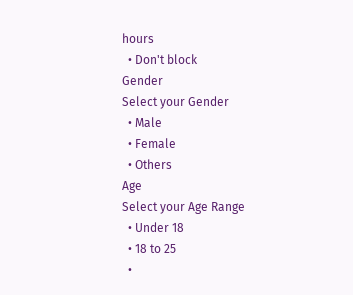hours
  • Don't block
Gender
Select your Gender
  • Male
  • Female
  • Others
Age
Select your Age Range
  • Under 18
  • 18 to 25
  •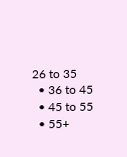26 to 35
  • 36 to 45
  • 45 to 55
  • 55+